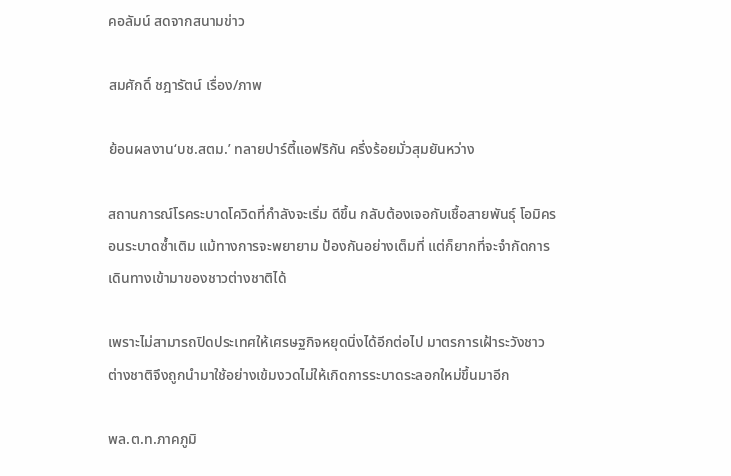คอลัมน์ สดจากสนามข่าว

สมศักดิ์ ชฎารัตน์ เรื่อง/ภาพ

ย้อนผลงาน‘บช.สตม.’ ทลายปาร์ตี้แอฟริกัน ครึ่งร้อยมั่วสุมยันหว่าง

สถานการณ์โรคระบาดโควิดที่กำลังจะเริ่ม ดีขึ้น กลับต้องเจอกับเชื้อสายพันธุ์ โอมิครอนระบาดซ้ำเติม แม้ทางการจะพยายาม ป้องกันอย่างเต็มที่ แต่ก็ยากที่จะจำกัดการ เดินทางเข้ามาของชาวต่างชาติได้

เพราะไม่สามารถปิดประเทศให้เศรษฐกิจหยุดนิ่งได้อีกต่อไป มาตรการเฝ้าระวังชาว ต่างชาติจึงถูกนำมาใช้อย่างเข้มงวดไม่ให้เกิดการระบาดระลอกใหม่ขึ้นมาอีก

พล.ต.ท.ภาคภูมิ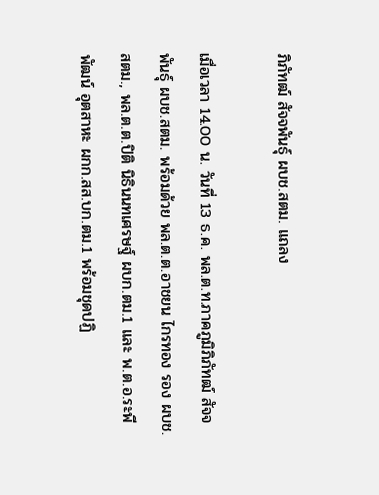ภิภัทฒ์ สัจจพันธุ์ ผบช.สตม. แถลง

เมื่อเวลา 14.00 น. วันที่ 13 ธ.ค. พล.ต.ท.ภาคภูมิภิภัทฒ์ สัจจพันธุ์ ผบช.สตม. พร้อมด้วย พล.ต.ต.อาชยน ไกรทอง รอง ผบช.สตม., พล.ต.ต.ปิติ นิธินนทเศรษฐ์ ผบก.ตม.1 และ พ.ต.อ.ระพีพัฒน์ อุตสาหะ ผกก.สส.บก.ตม.1 พร้อมชุดปฏิ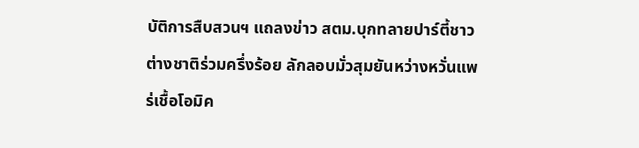บัติการสืบสวนฯ แถลงข่าว สตม.บุกทลายปาร์ตี้ชาวต่างชาติร่วมครึ่งร้อย ลักลอบมั่วสุมยันหว่างหวั่นแพร่เชื้อโอมิค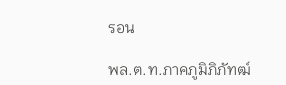รอน

พล.ต.ท.ภาคภูมิภิภัทฒ์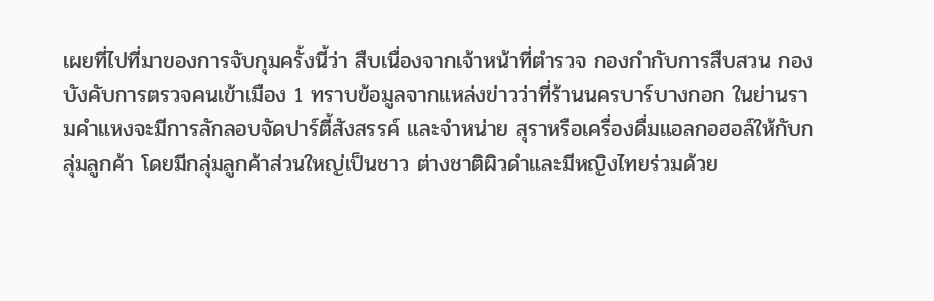เผยที่ไปที่มาของการจับกุมครั้งนี้ว่า สืบเนื่องจากเจ้าหน้าที่ตำรวจ กองกำกับการสืบสวน กองบังคับการตรวจคนเข้าเมือง 1 ทราบข้อมูลจากแหล่งข่าวว่าที่ร้านนครบาร์บางกอก ในย่านรามคำแหงจะมีการลักลอบจัดปาร์ตี้สังสรรค์ และจำหน่าย สุราหรือเครื่องดื่มแอลกอฮอล์ให้กับกลุ่มลูกค้า โดยมีกลุ่มลูกค้าส่วนใหญ่เป็นชาว ต่างชาติผิวดำและมีหญิงไทยร่วมด้วย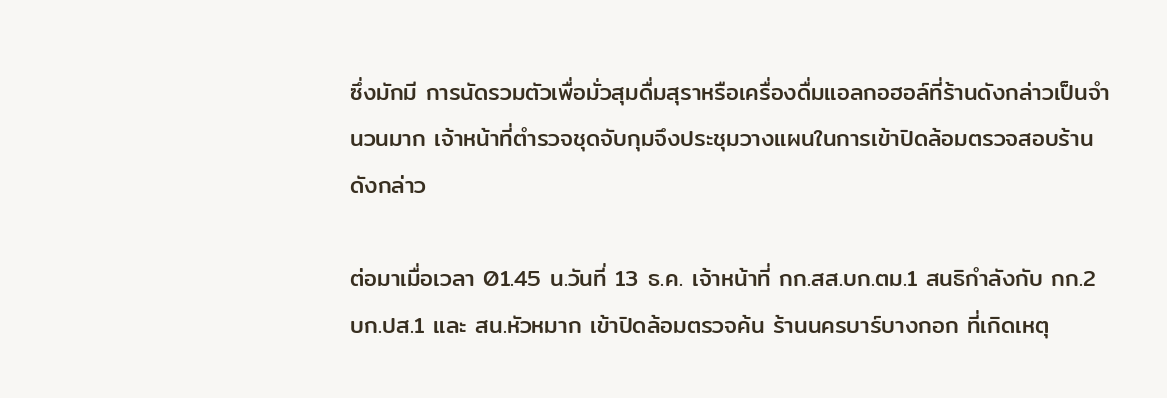ซึ่งมักมี การนัดรวมตัวเพื่อมั่วสุมดื่มสุราหรือเครื่องดื่มแอลกอฮอล์ที่ร้านดังกล่าวเป็นจำนวนมาก เจ้าหน้าที่ตำรวจชุดจับกุมจึงประชุมวางแผนในการเข้าปิดล้อมตรวจสอบร้านดังกล่าว

ต่อมาเมื่อเวลา 01.45 น.วันที่ 13 ธ.ค. เจ้าหน้าที่ กก.สส.บก.ตม.1 สนธิกำลังกับ กก.2 บก.ปส.1 และ สน.หัวหมาก เข้าปิดล้อมตรวจค้น ร้านนครบาร์บางกอก ที่เกิดเหตุ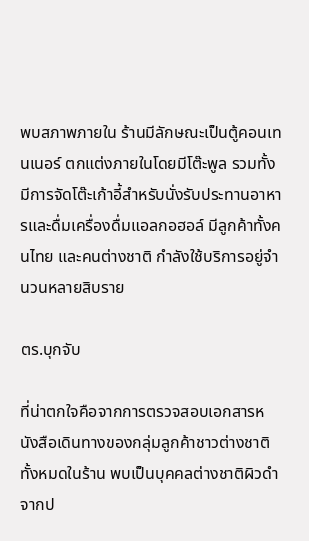พบสภาพภายใน ร้านมีลักษณะเป็นตู้คอนเทนเนอร์ ตกแต่งภายในโดยมีโต๊ะพูล รวมทั้งมีการจัดโต๊ะเก้าอี้สำหรับนั่งรับประทานอาหารและดื่มเครื่องดื่มแอลกอฮอล์ มีลูกค้าทั้งคนไทย และคนต่างชาติ กำลังใช้บริการอยู่จำนวนหลายสิบราย

ตร.บุกจับ

ที่น่าตกใจคือจากการตรวจสอบเอกสารหนังสือเดินทางของกลุ่มลูกค้าชาวต่างชาติ ทั้งหมดในร้าน พบเป็นบุคคลต่างชาติผิวดำจากป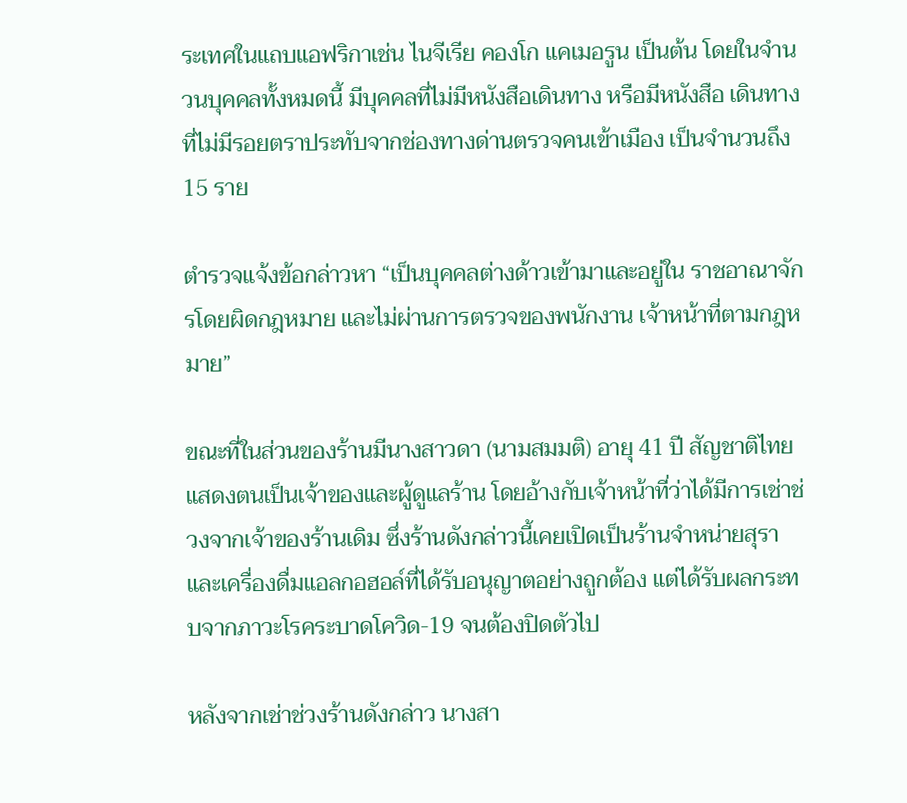ระเทศในแถบแอฟริกาเช่น ไนจีเรีย คองโก แคเมอรูน เป็นต้น โดยในจำนวนบุคคลทั้งหมดนี้ มีบุคคลที่ไม่มีหนังสือเดินทาง หรือมีหนังสือ เดินทางที่ไม่มีรอยตราประทับจากช่องทางด่านตรวจคนเข้าเมือง เป็นจำนวนถึง 15 ราย

ตำรวจแจ้งข้อกล่าวหา “เป็นบุคคลต่างด้าวเข้ามาและอยู่ใน ราชอาณาจักรโดยผิดกฎหมาย และไม่ผ่านการตรวจของพนักงาน เจ้าหน้าที่ตามกฎหมาย”

ขณะที่ในส่วนของร้านมีนางสาวดา (นามสมมติ) อายุ 41 ปี สัญชาติไทย แสดงตนเป็นเจ้าของและผู้ดูแลร้าน โดยอ้างกับเจ้าหน้าที่ว่าได้มีการเช่าช่วงจากเจ้าของร้านเดิม ซึ่งร้านดังกล่าวนี้เคยเปิดเป็นร้านจำหน่ายสุราและเครื่องดื่มแอลกอฮอล์ที่ได้รับอนุญาตอย่างถูกต้อง แต่ได้รับผลกระทบจากภาวะโรคระบาดโควิด-19 จนต้องปิดตัวไป

หลังจากเช่าช่วงร้านดังกล่าว นางสา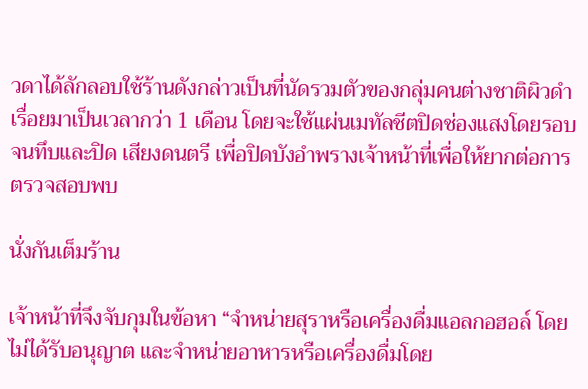วดาได้ลักลอบใช้ร้านดังกล่าวเป็นที่นัดรวมตัวของกลุ่มคนต่างชาติผิวดำเรื่อยมาเป็นเวลากว่า 1 เดือน โดยจะใช้แผ่นเมทัลชีตปิดช่องแสงโดยรอบจนทึบและปิด เสียงดนตรี เพื่อปิดบังอำพรางเจ้าหน้าที่เพื่อให้ยากต่อการตรวจสอบพบ

นั่งกันเต็มร้าน

เจ้าหน้าที่จึงจับกุมในข้อหา “จำหน่ายสุราหรือเครื่องดื่มแอลกอฮอล์ โดยไม่ได้รับอนุญาต และจำหน่ายอาหารหรือเครื่องดื่มโดย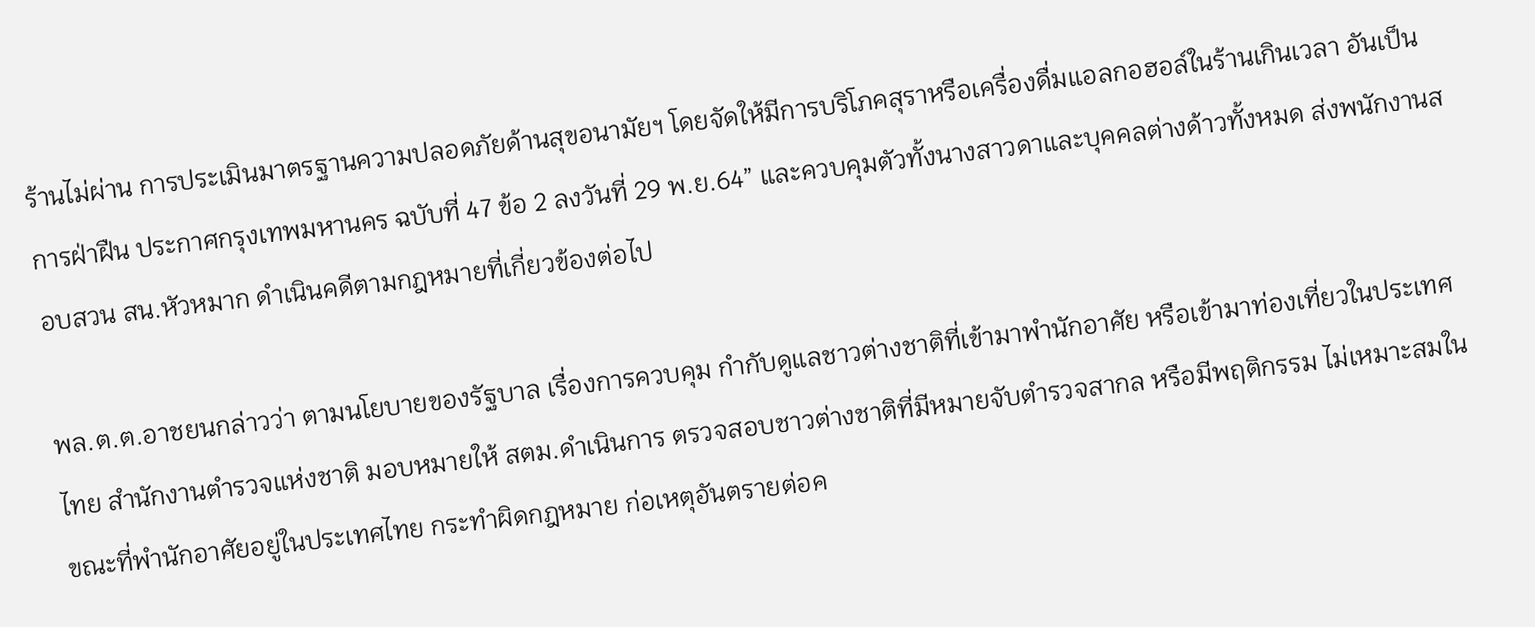ร้านไม่ผ่าน การประเมินมาตรฐานความปลอดภัยด้านสุขอนามัยฯ โดยจัดให้มีการบริโภคสุราหรือเครื่องดื่มแอลกอฮอล์ในร้านเกินเวลา อันเป็นการฝ่าฝืน ประกาศกรุงเทพมหานคร ฉบับที่ 47 ข้อ 2 ลงวันที่ 29 พ.ย.64” และควบคุมตัวทั้งนางสาวดาและบุคคลต่างด้าวทั้งหมด ส่งพนักงานสอบสวน สน.หัวหมาก ดำเนินคดีตามกฎหมายที่เกี่ยวข้องต่อไป

พล.ต.ต.อาชยนกล่าวว่า ตามนโยบายของรัฐบาล เรื่องการควบคุม กำกับดูแลชาวต่างชาติที่เข้ามาพำนักอาศัย หรือเข้ามาท่องเที่ยวในประเทศไทย สำนักงานตำรวจแห่งชาติ มอบหมายให้ สตม.ดำเนินการ ตรวจสอบชาวต่างชาติที่มีหมายจับตำรวจสากล หรือมีพฤติกรรม ไม่เหมาะสมในขณะที่พำนักอาศัยอยู่ในประเทศไทย กระทำผิดกฎหมาย ก่อเหตุอันตรายต่อค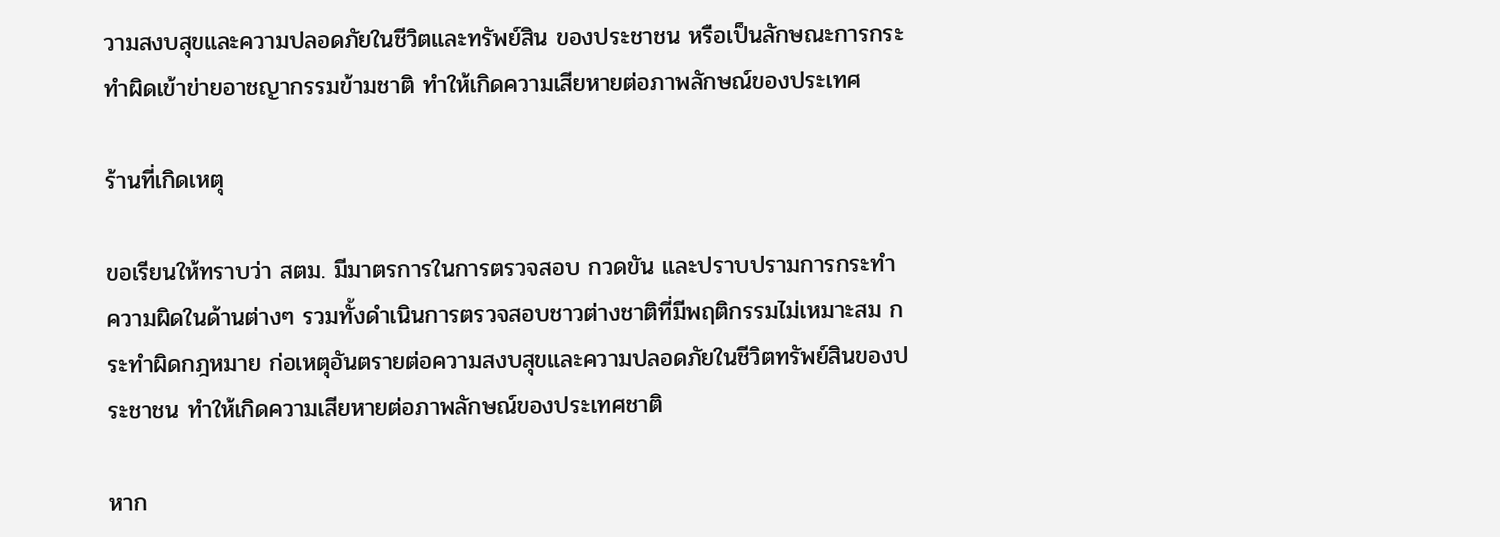วามสงบสุขและความปลอดภัยในชีวิตและทรัพย์สิน ของประชาชน หรือเป็นลักษณะการกระทำผิดเข้าข่ายอาชญากรรมข้ามชาติ ทำให้เกิดความเสียหายต่อภาพลักษณ์ของประเทศ

ร้านที่เกิดเหตุ

ขอเรียนให้ทราบว่า สตม. มีมาตรการในการตรวจสอบ กวดขัน และปราบปรามการกระทำความผิดในด้านต่างๆ รวมทั้งดำเนินการตรวจสอบชาวต่างชาติที่มีพฤติกรรมไม่เหมาะสม กระทำผิดกฎหมาย ก่อเหตุอันตรายต่อความสงบสุขและความปลอดภัยในชีวิตทรัพย์สินของประชาชน ทำให้เกิดความเสียหายต่อภาพลักษณ์ของประเทศชาติ

หาก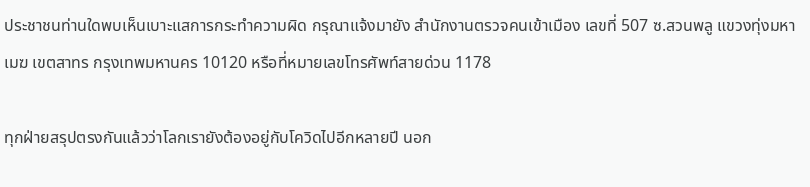ประชาชนท่านใดพบเห็นเบาะแสการกระทำความผิด กรุณาแจ้งมายัง สำนักงานตรวจคนเข้าเมือง เลขที่ 507 ซ.สวนพลู แขวงทุ่งมหาเมฆ เขตสาทร กรุงเทพมหานคร 10120 หรือที่หมายเลขโทรศัพท์สายด่วน 1178

ทุกฝ่ายสรุปตรงกันแล้วว่าโลกเรายังต้องอยู่กับโควิดไปอีกหลายปี นอก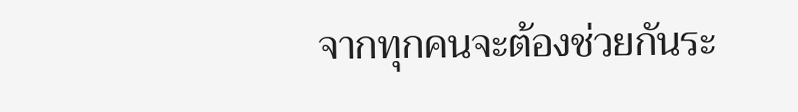จากทุกคนจะต้องช่วยกันระ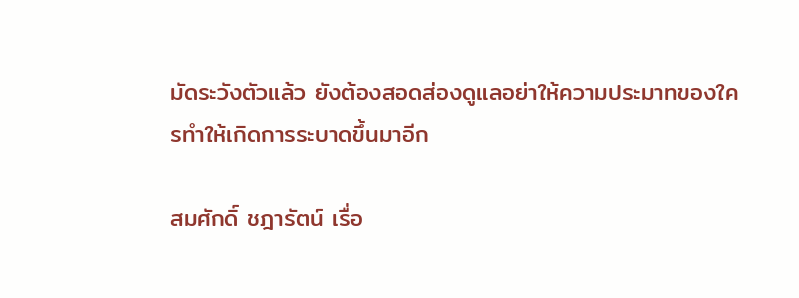มัดระวังตัวแล้ว ยังต้องสอดส่องดูแลอย่าให้ความประมาทของใครทำให้เกิดการระบาดขึ้นมาอีก

สมศักดิ์ ชฎารัตน์ เรื่อ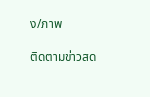ง/ภาพ

ติดตามข่าวสด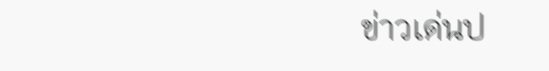ข่าวเด่นป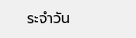ระจำวัน